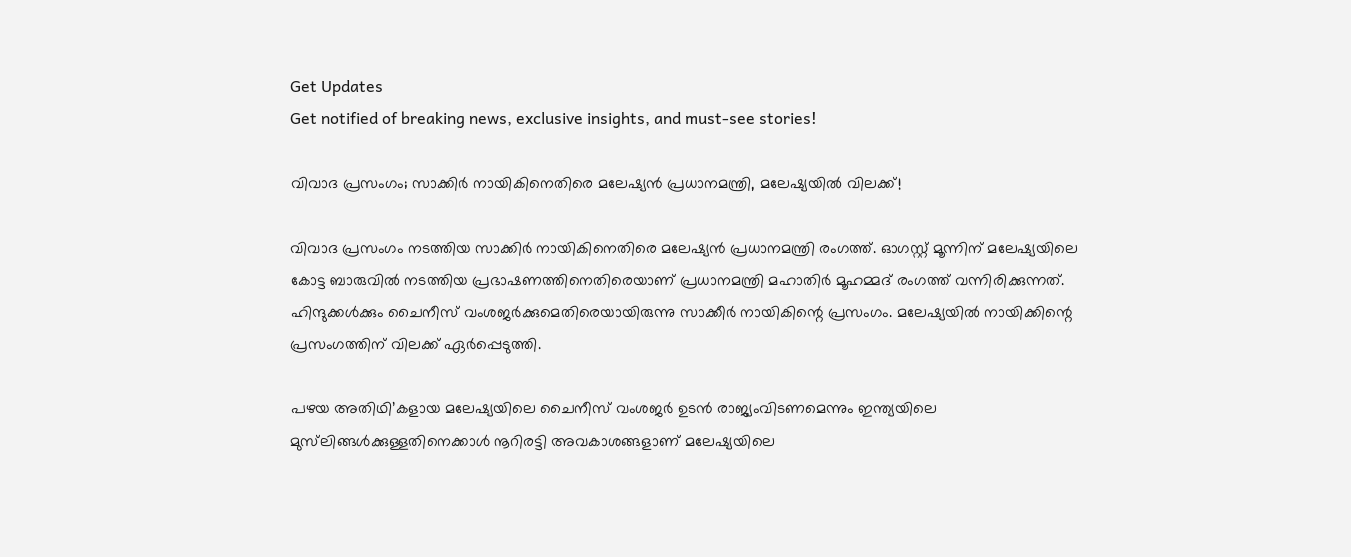Get Updates
Get notified of breaking news, exclusive insights, and must-see stories!

വിവാദ പ്രസംഗം; സാക്കിർ നായികിനെതിരെ മലേഷ്യൻ പ്രധാനമന്ത്രി, മലേഷ്യയിൽ വിലക്ക്!

വിവാദ പ്രസംഗം നടത്തിയ സാക്കിർ‌ നായികിനെതിരെ മലേഷ്യൻ പ്രധാനമന്ത്രി രംഗത്ത്. ഓഗസ്റ്റ് മൂന്നിന് മലേഷ്യയിലെ കോട്ട ബാരുവിൽ നടത്തിയ പ്രഭാഷണത്തിനെതിരെയാണ് പ്രധാനമന്ത്രി മഹാതിർ മൂഹമ്മദ് രംഗത്ത് വന്നിരിക്കുന്നത്. ഹിന്ദുക്കൾക്കും ചൈനീസ് വംശജർക്കുമെതിരെയായിരുന്നു സാക്കീർ നായികിന്റെ പ്രസംഗം. മലേഷ്യയിൽ നായിക്കിന്റെ പ്രസംഗത്തിന് വിലക്ക് ഏർപ്പെടുത്തി.

പഴയ അതിഥി’കളായ മലേഷ്യയിലെ ചൈനീസ് വംശജർ ഉടൻ രാജ്യംവിടണമെന്നും ഇന്ത്യയിലെ മുസ്‍ലിങ്ങൾക്കുള്ളതിനെക്കാൾ നൂറിരട്ടി അവകാശങ്ങളാണ് മലേഷ്യയിലെ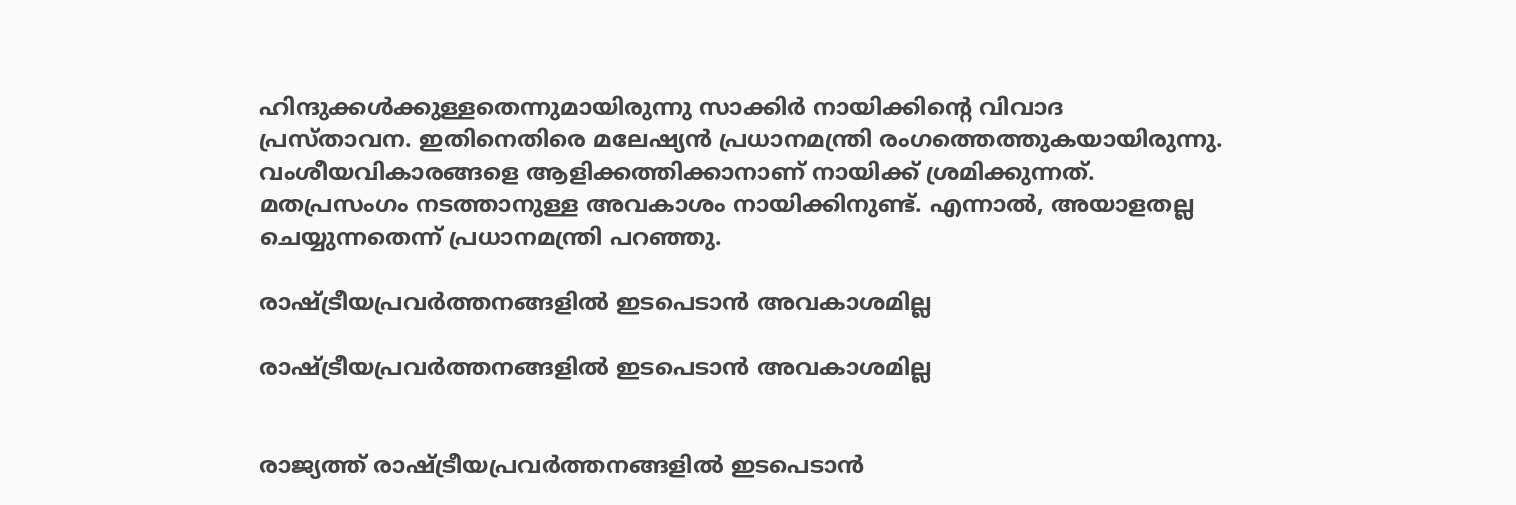ഹിന്ദുക്കൾക്കുള്ളതെന്നുമായിരുന്നു സാക്കിർ നായിക്കിന്റെ വിവാദ പ്രസ്താവന. ഇതിനെതിരെ മലേഷ്യൻ പ്രധാനമന്ത്രി രംഗത്തെത്തുകയായിരുന്നു. വംശീയവികാരങ്ങളെ ആളിക്കത്തിക്കാനാണ് നായിക്ക് ശ്രമിക്കുന്നത്. മതപ്രസംഗം നടത്താനുള്ള അവകാശം നായിക്കിനുണ്ട്. എന്നാൽ, അയാളതല്ല ചെയ്യുന്നതെന്ന് പ്രധാനമന്ത്രി പറഞ്ഞു.

രാഷ്ട്രീയപ്രവർത്തനങ്ങളിൽ ഇടപെടാൻ അവകാശമില്ല

രാഷ്ട്രീയപ്രവർത്തനങ്ങളിൽ ഇടപെടാൻ അവകാശമില്ല


രാജ്യത്ത് രാഷ്ട്രീയപ്രവർത്തനങ്ങളിൽ ഇടപെടാൻ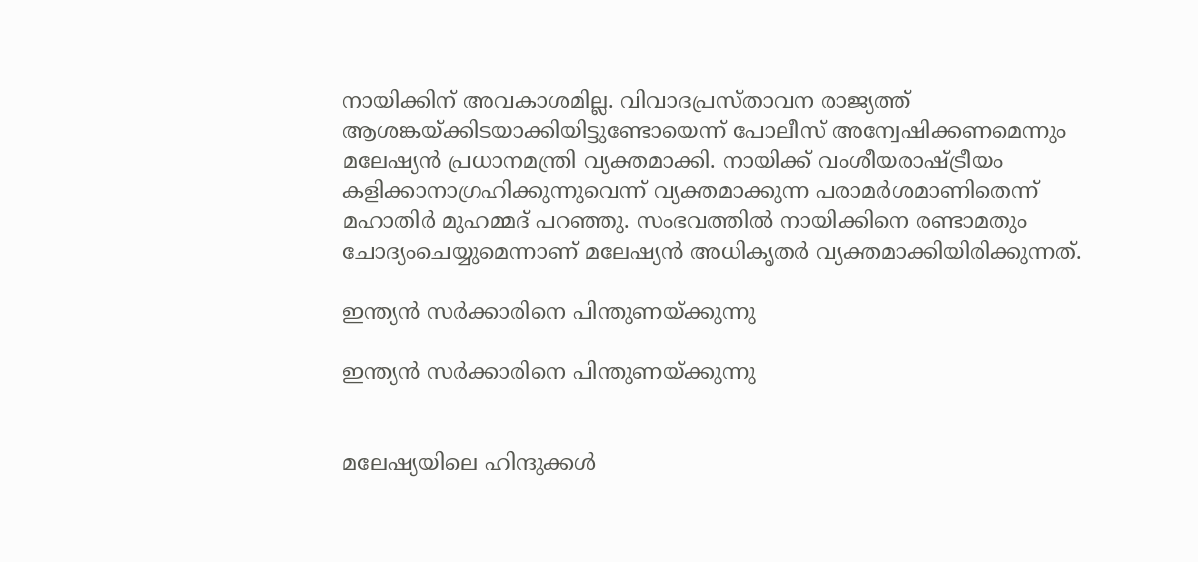നായിക്കിന് അവകാശമില്ല. വിവാദപ്രസ്താവന രാജ്യത്ത് ആശങ്കയ്ക്കിടയാക്കിയിട്ടുണ്ടോയെന്ന് പോലീസ് അന്വേഷിക്കണമെന്നും മലേഷ്യൻ പ്രധാനമന്ത്രി വ്യക്തമാക്കി. നായിക്ക് വംശീയരാഷ്ട്രീയം കളിക്കാനാഗ്രഹിക്കുന്നുവെന്ന് വ്യക്തമാക്കുന്ന പരാമർശമാണിതെന്ന് മഹാതിർ മുഹമ്മദ് പറഞ്ഞു. സംഭവത്തിൽ നായിക്കിനെ രണ്ടാമതും ചോദ്യംചെയ്യുമെന്നാണ് മലേഷ്യൻ അധികൃതർ‌ വ്യക്തമാക്കിയിരിക്കുന്നത്.

ഇന്ത്യൻ സർക്കാരിനെ പിന്തുണയ്ക്കുന്നു

ഇന്ത്യൻ സർക്കാരിനെ പിന്തുണയ്ക്കുന്നു


മലേഷ്യയിലെ ഹിന്ദുക്കള്‍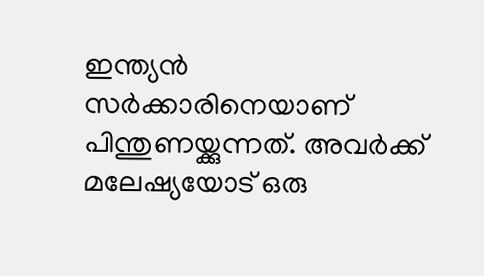ഇന്ത്യന്‍ സര്‍ക്കാരിനെയാണ് പിന്തുണയ്ക്കുന്നത്. അവര്‍ക്ക് മലേഷ്യയോട് ഒരു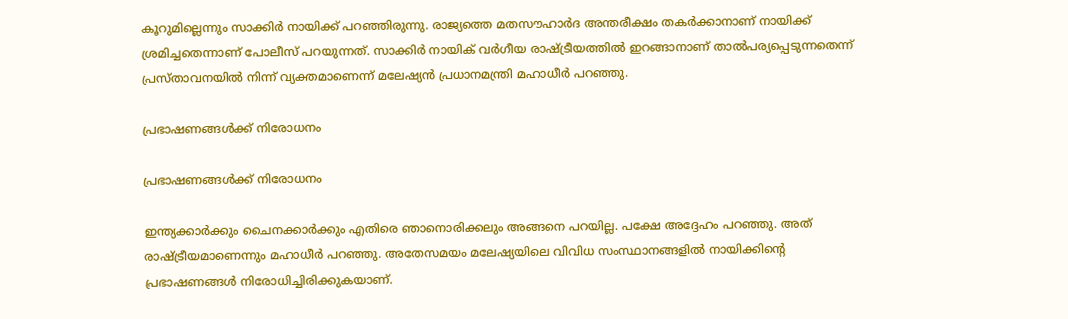കൂറുമില്ലെന്നും സാക്കിര്‍ നായിക്ക് പറഞ്ഞിരുന്നു. രാജ്യത്തെ മതസൗഹാര്‍ദ അന്തരീക്ഷം തകര്‍ക്കാനാണ് നായിക്ക് ശ്രമിച്ചതെന്നാണ് പോലീസ് പറയുന്നത്. സാക്കിര്‍ നായിക് വര്‍ഗീയ രാഷ്ട്രീയത്തില്‍ ഇറങ്ങാനാണ് താല്‍പര്യപ്പെടുന്നതെന്ന് പ്രസ്താവനയില്‍ നിന്ന് വ്യക്തമാണെന്ന് മലേഷ്യന്‍ പ്രധാനമന്ത്രി മഹാധീര്‍ പറഞ്ഞു.

പ്രഭാഷണങ്ങൾക്ക് നിരോധനം

പ്രഭാഷണങ്ങൾക്ക് നിരോധനം

ഇന്ത്യക്കാര്‍ക്കും ചൈനക്കാര്‍ക്കും എതിരെ ഞാനൊരിക്കലും അങ്ങനെ പറയില്ല. പക്ഷേ അദ്ദേഹം പറഞ്ഞു. അത് രാഷ്ട്രീയമാണെന്നും മഹാധീര്‍ പറഞ്ഞു. അതേസമയം മലേഷ്യയിലെ വിവിധ സംസ്ഥാനങ്ങളില്‍ നായിക്കിന്റെ പ്രഭാഷണങ്ങള്‍ നിരോധിച്ചിരിക്കുകയാണ്.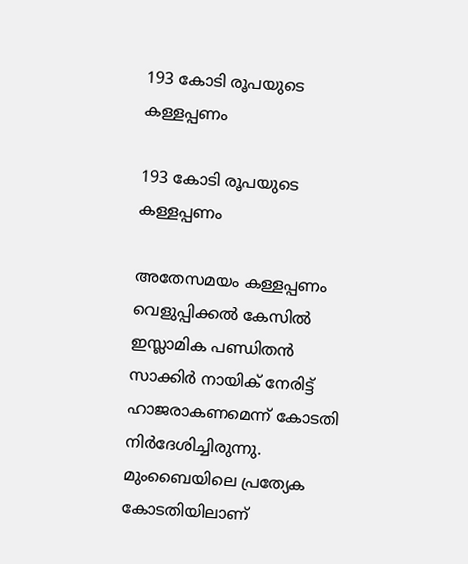193 കോടി രൂപയുടെ കള്ളപ്പണം

193 കോടി രൂപയുടെ കള്ളപ്പണം

അതേസമയം കള്ളപ്പണം വെളുപ്പിക്കൽ കേസിൽ ഇസ്ലാമിക പണ്ഡിതൻ സാക്കിർ നായിക് നേരിട്ട് ഹാജരാകണമെന്ന് കോടതി നിർദേശിച്ചിരുന്നു. മുംബൈയിലെ പ്രത്യേക കോടതിയിലാണ്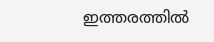ഇത്തരത്തിൽ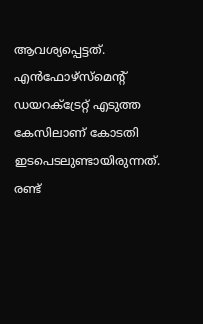ആവശ്യപ്പെട്ടത്. എന്‍ഫോഴ്‌സ്‌മെന്റ് ഡയറക്ട്രേറ്റ് എടുത്ത കേസിലാണ് കോടതി ഇടപെടലുണ്ടായിരുന്നത്. രണ്ട്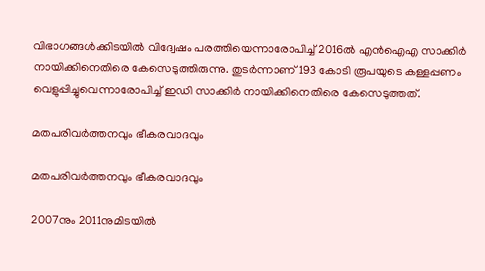വിഭാഗങ്ങള്‍ക്കിടയില്‍ വിദ്വേഷം പരത്തിയെന്നാരോപിച്ച് 2016ല്‍ എന്‍ഐഎ സാക്കിര്‍ നായിക്കിനെതിരെ കേസെടുത്തിരുന്നു. തുടര്‍ന്നാണ് 193 കോടി രൂപയുടെ കള്ളപ്പണം വെളുപ്പിച്ചുവെന്നാരോപിച്ച് ഇഡി സാക്കിര്‍ നായിക്കിനെതിരെ കേസെടുത്തത്.

മതപരിവര്‍ത്തനവും ഭീകരവാദവും

മതപരിവര്‍ത്തനവും ഭീകരവാദവും

2007നും 2011നുമിടയില്‍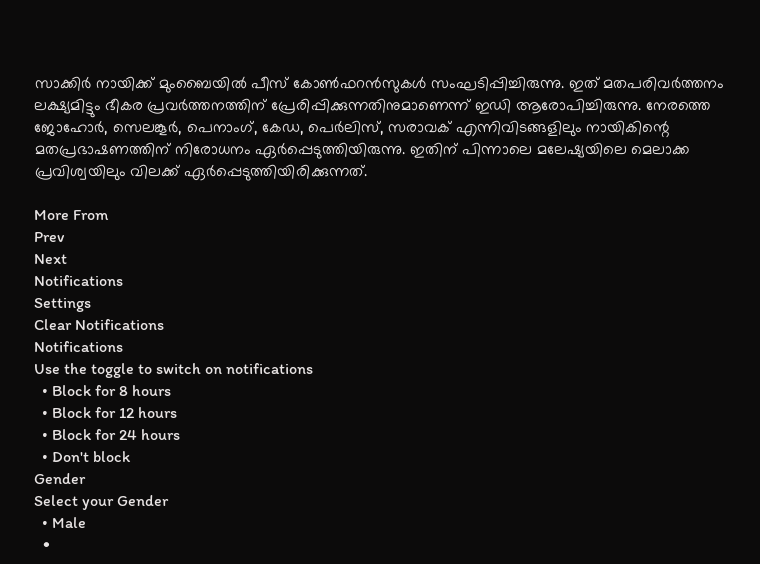സാക്കിര്‍ നായിക്ക് മുംബൈയില്‍ പീസ് കോണ്‍ഫറന്‍സുകള്‍ സംഘടിപ്പിച്ചിരുന്നു. ഇത് മതപരിവര്‍ത്തനം ലക്ഷ്യമിട്ടും ഭീകര പ്രവര്‍ത്തനത്തിന് പ്രേരിപ്പിക്കുന്നതിനുമാണെന്ന് ഇഡി ആരോപിച്ചിരുന്നു. നേരത്തെ ജോഹോർ, സെലങ്കൂർ, പെനാംഗ്, കേഡ, പെർലിസ്, സരാവക് എന്നിവിടങ്ങളിലും നായികിന്റെ മതപ്രഭാഷണത്തിന് നിരോധനം ഏർപ്പെടുത്തിയിരുന്നു. ഇതിന് പിന്നാലെ മലേഷ്യയിലെ മെലാക്ക പ്രവിശ്വയിലും വിലക്ക് ഏർപ്പെടുത്തിയിരിക്കുന്നത്.

More From
Prev
Next
Notifications
Settings
Clear Notifications
Notifications
Use the toggle to switch on notifications
  • Block for 8 hours
  • Block for 12 hours
  • Block for 24 hours
  • Don't block
Gender
Select your Gender
  • Male
  •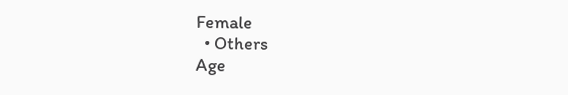Female
  • Others
Age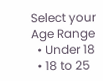Select your Age Range
  • Under 18
  • 18 to 25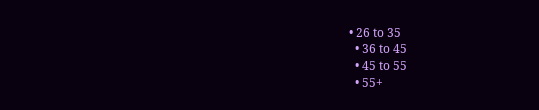• 26 to 35
  • 36 to 45
  • 45 to 55
  • 55+